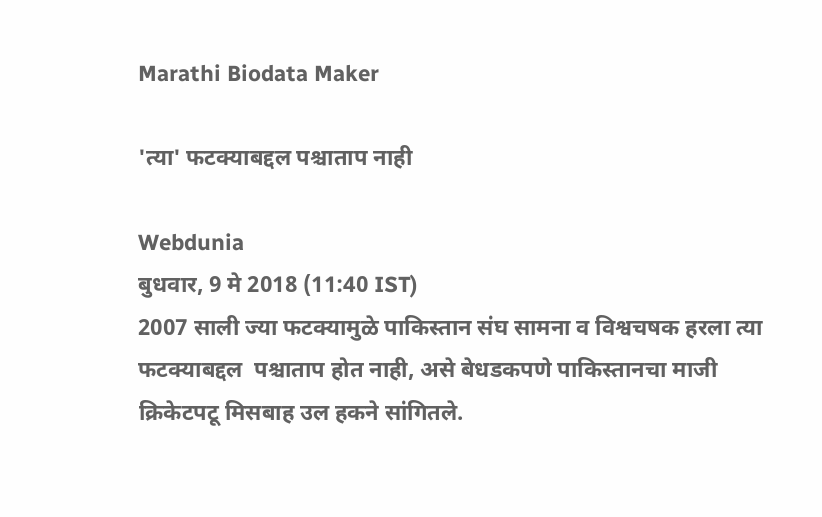Marathi Biodata Maker

'त्या' फटक्याबद्दल पश्चाताप नाही

Webdunia
बुधवार, 9 मे 2018 (11:40 IST)
2007 साली ज्या फटक्यामुळे पाकिस्तान संघ सामना व विश्वचषक हरला त्या फटक्याबद्दल  पश्चाताप होत नाही, असे बेधडकपणे पाकिस्तानचा माजी क्रिकेटपटू मिसबाह उल हकने सांगितले.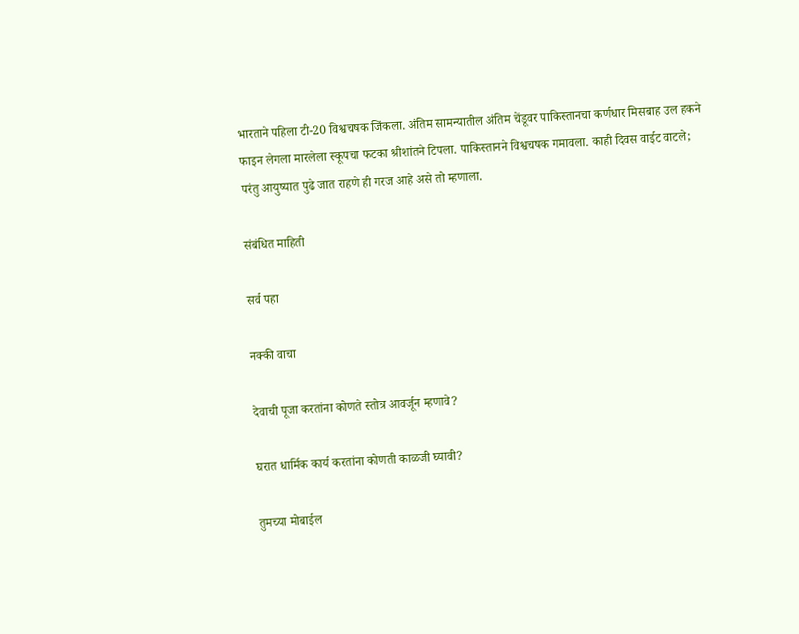भारताने पहिला टी-20 विश्वचषक जिंकला. अंतिम सामन्यातील अंतिम चेंडूवर पाकिस्तानचा कर्णधार मिसबाह उल हकने फाइन लेगला मारलेला स्कूपचा फटका श्रीशांतने टिपला. पाकिस्तानने विश्वचषक गमावला. काही दिवस वाईट वाटले; परंतु आयुष्यात पुढे जात राहणे ही गरज आहे असे तो म्हणाला.

संबंधित माहिती

सर्व पहा

नक्की वाचा

देवाची पूजा करतांना कोणते स्तोत्र आवर्जून म्हणावे?

घरात धार्मिक कार्य करतांना कोणती काळजी घ्यावी?

तुमच्या मोबाईल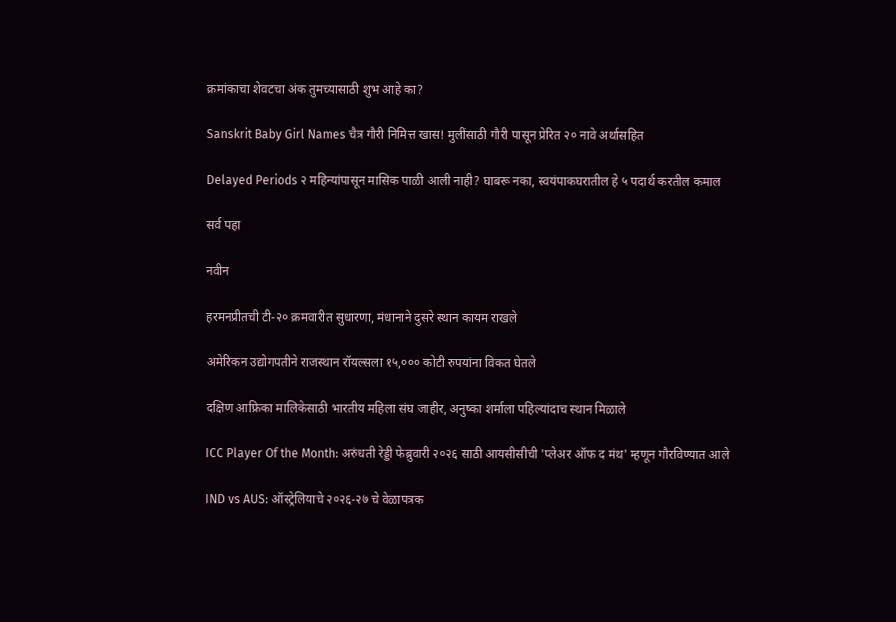क्रमांकाचा शेवटचा अंक तुमच्यासाठी शुभ आहे का?

Sanskrit Baby Girl Names चैत्र गौरी निमित्त खास! मुलींसाठी गौरी पासून प्रेरित २० नावे अर्थासहित

Delayed Periods २ महिन्यांपासून मासिक पाळी आली नाही? घाबरू नका, स्वयंपाकघरातील हे ५ पदार्थ करतील कमाल

सर्व पहा

नवीन

हरमनप्रीतची टी-२० क्रमवारीत सुधारणा, मंधानाने दुसरे स्थान कायम राखले

अमेरिकन उद्योगपतीने राजस्थान रॉयल्सला १५,००० कोटी रुपयांना विकत घेतले

दक्षिण आफ्रिका मालिकेसाठी भारतीय महिला संघ जाहीर, अनुष्का शर्माला पहिल्यांदाच स्थान मिळाले

ICC Player Of the Month: अरुंधती रेड्डी फेब्रुवारी २०२६ साठी आयसीसीची 'प्लेअर ऑफ द मंथ' म्हणून गौरविण्यात आले

IND vs AUS: ऑस्ट्रेलियाचे २०२६-२७ चे वेळापत्रक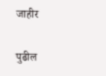जाहीर

पुढील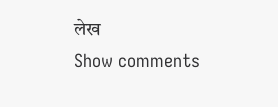लेख
Show comments